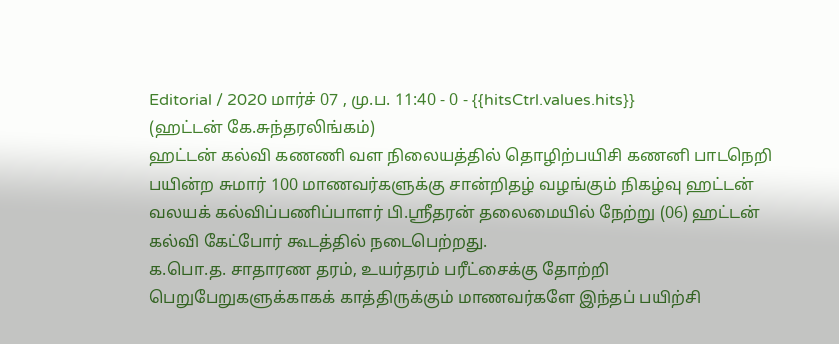Editorial / 2020 மார்ச் 07 , மு.ப. 11:40 - 0 - {{hitsCtrl.values.hits}}
(ஹட்டன் கே.சுந்தரலிங்கம்)
ஹட்டன் கல்வி கணணி வள நிலையத்தில் தொழிற்பயிசி கணனி பாடநெறி பயின்ற சுமார் 100 மாணவர்களுக்கு சான்றிதழ் வழங்கும் நிகழ்வு ஹட்டன் வலயக் கல்விப்பணிப்பாளர் பி.ஸ்ரீதரன் தலைமையில் நேற்று (06) ஹட்டன் கல்வி கேட்போர் கூடத்தில் நடைபெற்றது.
க.பொ.த. சாதாரண தரம், உயர்தரம் பரீட்சைக்கு தோற்றி பெறுபேறுகளுக்காகக் காத்திருக்கும் மாணவர்களே இந்தப் பயிற்சி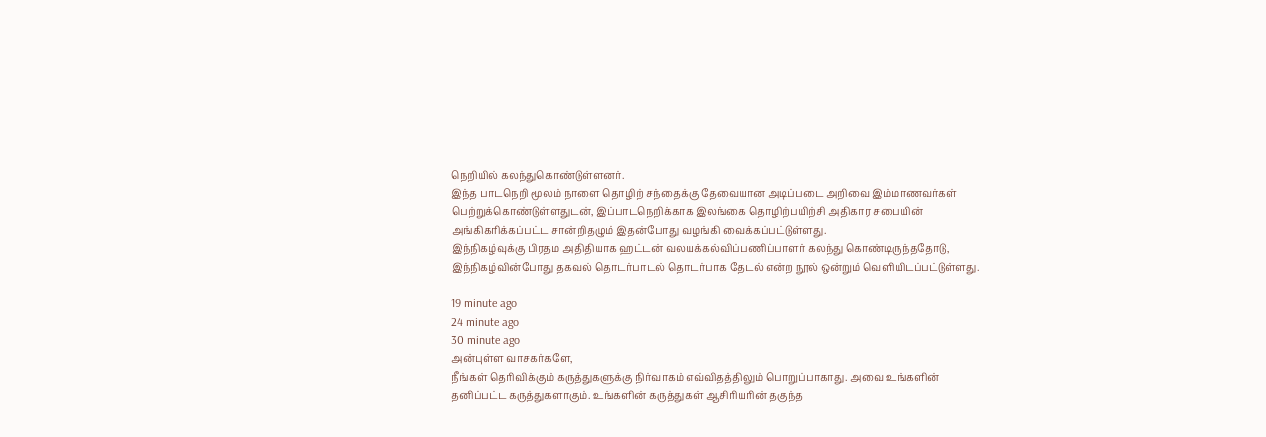நெறியில் கலந்துகொண்டுள்ளனர்.
இந்த பாடநெறி மூலம் நாளை தொழிற் சந்தைக்கு தேவையான அடிப்படை அறிவை இம்மாணவர்கள் பெற்றுக்கொண்டுள்ளதுடன், இப்பாடநெறிக்காக இலங்கை தொழிற்பயிற்சி அதிகார சபையின் அங்கிகரிக்கப்பட்ட சான்றிதழும் இதன்போது வழங்கி வைக்கப்பட்டுள்ளது.
இந்நிகழ்வுக்கு பிரதம அதிதியாக ஹட்டன் வலயக்கல்விப்பணிப்பாளர் கலந்து கொண்டிருந்ததோடு, இந்நிகழ்வின்போது தகவல் தொடர்பாடல் தொடர்பாக தேடல் என்ற நூல் ஒன்றும் வெளியிடப்பட்டுள்ளது.

19 minute ago
24 minute ago
30 minute ago
அன்புள்ள வாசகர்களே,
நீங்கள் தெரிவிக்கும் கருத்துகளுக்கு நிர்வாகம் எவ்விதத்திலும் பொறுப்பாகாது. அவை உங்களின் தனிப்பட்ட கருத்துகளாகும். உங்களின் கருத்துகள் ஆசிரியரின் தகுந்த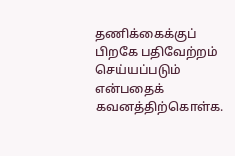தணிக்கைக்குப் பிறகே பதிவேற்றம் செய்யப்படும் என்பதைக் கவனத்திற்கொள்க.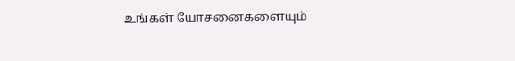உங்கள் யோசனைகளையும்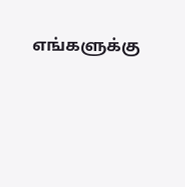எங்களுக்கு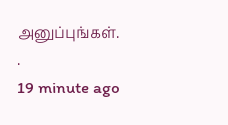அனுப்புங்கள். .
19 minute ago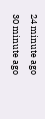24 minute ago
30 minute ago